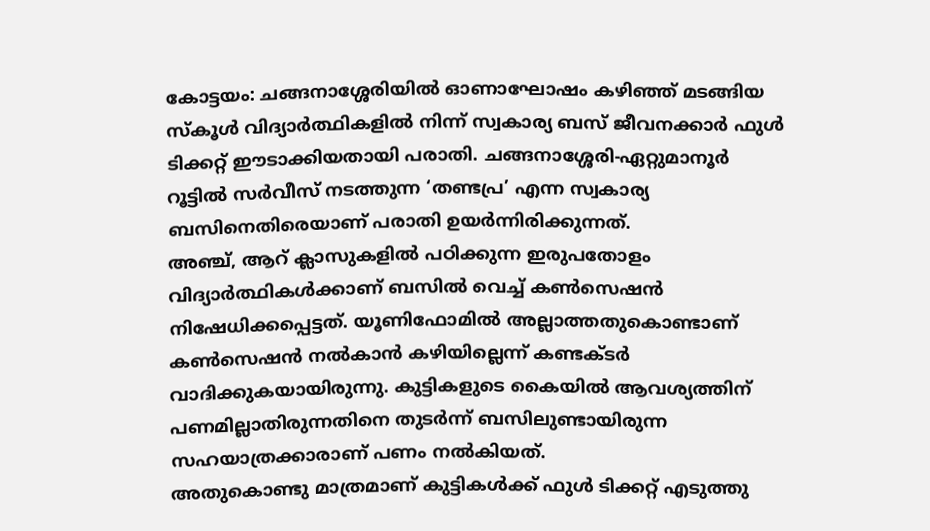കോട്ടയം: ചങ്ങനാശ്ശേരിയിൽ ഓണാഘോഷം കഴിഞ്ഞ് മടങ്ങിയ സ്കൂൾ വിദ്യാർത്ഥികളിൽ നിന്ന് സ്വകാര്യ ബസ് ജീവനക്കാർ ഫുൾ ടിക്കറ്റ് ഈടാക്കിയതായി പരാതി. ചങ്ങനാശ്ശേരി-ഏറ്റുമാനൂർ റൂട്ടിൽ സർവീസ് നടത്തുന്ന ‘തണ്ടപ്ര’ എന്ന സ്വകാര്യ ബസിനെതിരെയാണ് പരാതി ഉയർന്നിരിക്കുന്നത്.
അഞ്ച്, ആറ് ക്ലാസുകളിൽ പഠിക്കുന്ന ഇരുപതോളം വിദ്യാർത്ഥികൾക്കാണ് ബസിൽ വെച്ച് കൺസെഷൻ നിഷേധിക്കപ്പെട്ടത്. യൂണിഫോമിൽ അല്ലാത്തതുകൊണ്ടാണ് കൺസെഷൻ നൽകാൻ കഴിയില്ലെന്ന് കണ്ടക്ടർ വാദിക്കുകയായിരുന്നു. കുട്ടികളുടെ കൈയിൽ ആവശ്യത്തിന് പണമില്ലാതിരുന്നതിനെ തുടർന്ന് ബസിലുണ്ടായിരുന്ന സഹയാത്രക്കാരാണ് പണം നൽകിയത്.
അതുകൊണ്ടു മാത്രമാണ് കുട്ടികൾക്ക് ഫുൾ ടിക്കറ്റ് എടുത്തു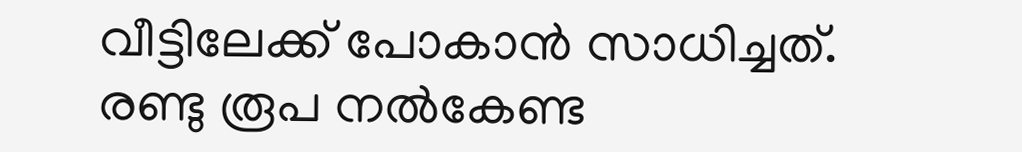വീട്ടിലേക്ക് പോകാൻ സാധിച്ചത്. രണ്ടു രൂപ നൽകേണ്ട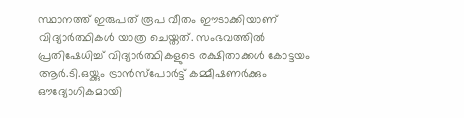സ്ഥാനത്ത് ഇരുപത് രൂപ വീതം ഈടാക്കിയാണ് വിദ്യാർത്ഥികൾ യാത്ര ചെയ്തത്. സംഭവത്തിൽ പ്രതിഷേധിച്ച് വിദ്യാർത്ഥികളുടെ രക്ഷിതാക്കൾ കോട്ടയം ആർ.ടി.ഒയ്ക്കും ട്രാൻസ്പോർട്ട് കമ്മീഷണർക്കും ഔദ്യോഗികമായി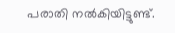പരാതി നൽകിയിട്ടുണ്ട്.